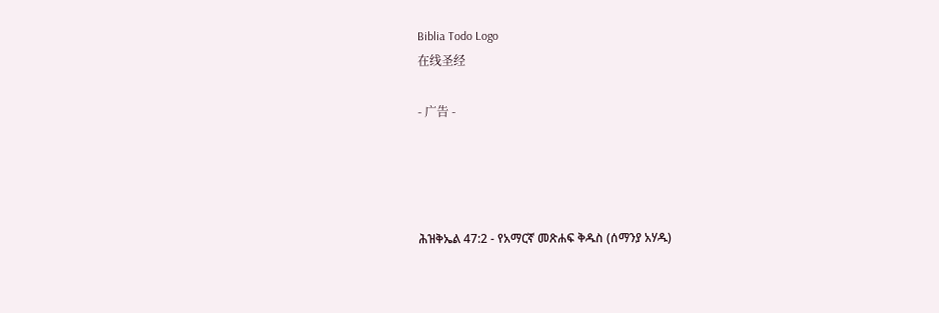Biblia Todo Logo
在线圣经

- 广告 -




ሕዝቅኤል 47:2 - የአማርኛ መጽሐፍ ቅዱስ (ሰማንያ አሃዱ)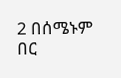2 በሰሜኑም በር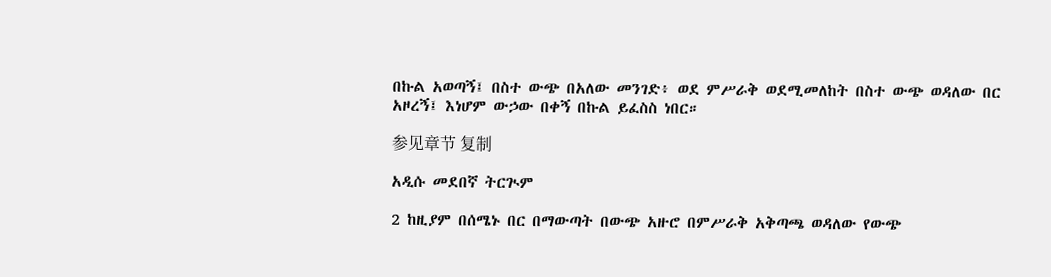በኩል አወጣኝ፤ በስተ ውጭ በአለው መንገድ፥ ወደ ምሥራቅ ወደሚመለከት በስተ ውጭ ወዳለው በር አዞረኝ፤ እነሆም ውኃው በቀኝ በኩል ይፈስስ ነበር።

参见章节 复制

አዲሱ መደበኛ ትርጒም

2 ከዚያም በሰሜኑ በር በማውጣት በውጭ አዙሮ በምሥራቅ አቅጣጫ ወዳለው የውጭ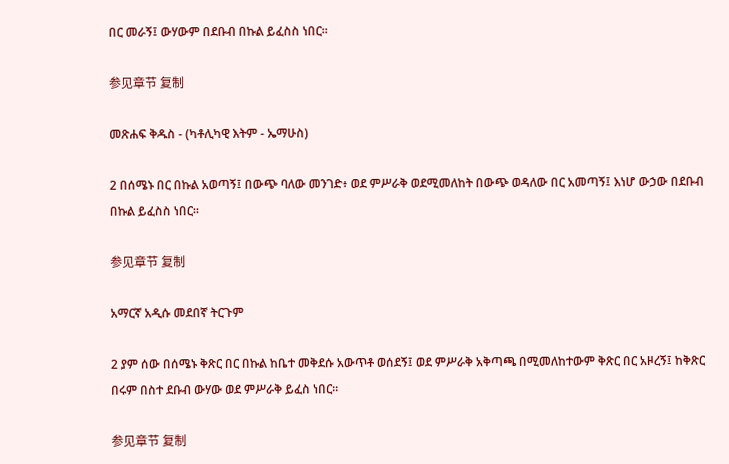በር መራኝ፤ ውሃውም በደቡብ በኩል ይፈስስ ነበር።

参见章节 复制

መጽሐፍ ቅዱስ - (ካቶሊካዊ እትም - ኤማሁስ)

2 በሰሜኑ በር በኩል አወጣኝ፤ በውጭ ባለው መንገድ፥ ወደ ምሥራቅ ወደሚመለከት በውጭ ወዳለው በር አመጣኝ፤ እነሆ ውኃው በደቡብ በኩል ይፈስስ ነበር።

参见章节 复制

አማርኛ አዲሱ መደበኛ ትርጉም

2 ያም ሰው በሰሜኑ ቅጽር በር በኩል ከቤተ መቅደሱ አውጥቶ ወሰደኝ፤ ወደ ምሥራቅ አቅጣጫ በሚመለከተውም ቅጽር በር አዞረኝ፤ ከቅጽር በሩም በስተ ደቡብ ውሃው ወደ ምሥራቅ ይፈስ ነበር።

参见章节 复制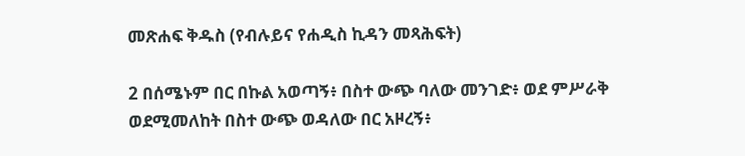መጽሐፍ ቅዱስ (የብሉይና የሐዲስ ኪዳን መጻሕፍት)

2 በሰሜኑም በር በኩል አወጣኝ፥ በስተ ውጭ ባለው መንገድ፥ ወደ ምሥራቅ ወደሚመለከት በስተ ውጭ ወዳለው በር አዞረኝ፥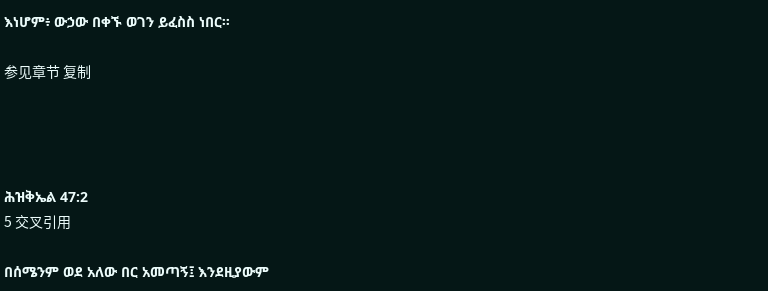እነሆም፥ ውኃው በቀኙ ወገን ይፈስስ ነበር።

参见章节 复制




ሕዝቅኤል 47:2
5 交叉引用

በሰሜንም ወደ አለው በር አመጣኝ፤ እንደዚያውም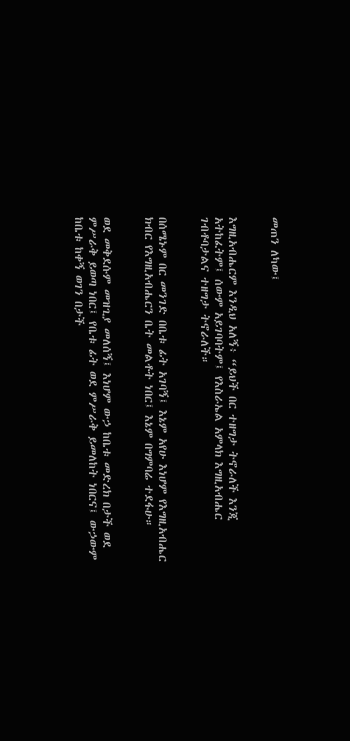መጠን ለካው፤


እግዚአብሔርም እንዲህ አለኝ፥ “ይህች በር ተዘግታ ትኖራለች እንጂ አትከፈትም፤ ሰውም አይገባባትም፤ የእስራኤል አምላክ እግዚአብሔር ገብቶባታልና ተዘግታ ትኖራለች።


በሰሜኑም በር መንገድ በቤቱ ፊት አገባኝ፤ እኔም አየሁ እነሆም የእግዚአብሔር ክብር የእግዚአብሔርን ቤት መልቶት ነበር፤ እኔም በግምባሬ ተደፋሁ።


ወደ መቅደሱም መዝጊያ መለሰኝ፤ እነሆም ውኃ ከቤቱ መድረክ በታች ወደ ምሥራቅ ይወጣ ነበር፤ የቤቱ ፊት ወደ ምሥራቅ ይመለከት ነበርና፤ ውኃውም ከቤቱ ከቀኝ ወገን በታች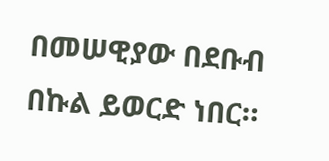በመሠዊያው በደቡብ በኩል ይወርድ ነበር።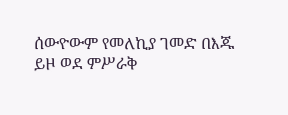ሰውዮውም የመለኪያ ገመድ በእጁ ይዞ ወደ ምሥራቅ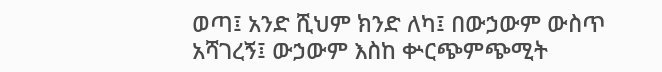ወጣ፤ አንድ ሺህም ክንድ ለካ፤ በውኃውም ውስጥ አሻገረኝ፤ ውኃውም እስከ ቍርጭምጭሚት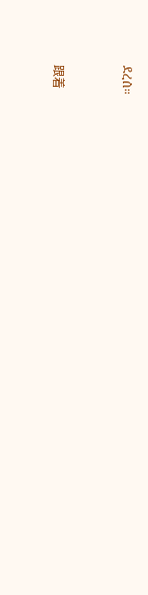ደረሰ።


跟着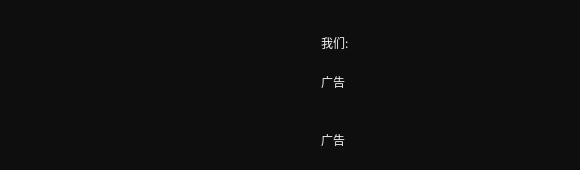我们:

广告


广告